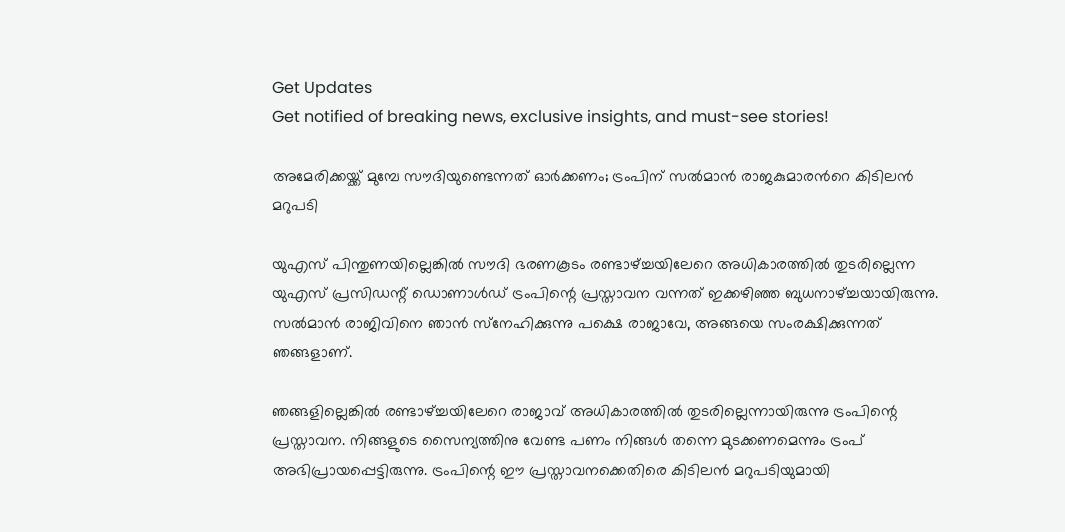Get Updates
Get notified of breaking news, exclusive insights, and must-see stories!

അമേരിക്കയ്ക്ക് മുമ്പേ സൗദിയുണ്ടെന്നത് ഓര്‍ക്കണം; ട്രംപിന് സല്‍മാന്‍ രാജകുമാരന്‍റെ കിടിലന്‍ മറുപടി

യുഎസ് പിന്തുണയില്ലെങ്കില്‍ സൗദി ഭരണകൂടം രണ്ടാഴ്ച്ചയിലേറെ അധികാരത്തില്‍ തുടരില്ലെന്ന യുഎസ് പ്രസിഡന്റ് ഡൊണാള്‍ഡ് ട്രംപിന്റെ പ്രസ്താവന വന്നത് ഇക്കഴിഞ്ഞ ബുധനാഴ്ച്ചയായിരുന്നു. സല്‍മാന്‍ രാജിവിനെ ഞാന്‍ സ്‌നേഹിക്കുന്നു പക്ഷെ രാജാവേ, അങ്ങയെ സംരക്ഷിക്കുന്നത് ഞങ്ങളാണ്.

ഞങ്ങളില്ലെങ്കില്‍ രണ്ടാഴ്ച്ചയിലേറെ രാജാവ് അധികാരത്തില്‍ തുടരില്ലെന്നായിരുന്നു ട്രംപിന്റെ പ്രസ്താവന. നിങ്ങളുടെ സൈന്യത്തിനു വേണ്ട പണം നിങ്ങള്‍ തന്നെ മുടക്കണമെന്നും ട്രംപ് അഭിപ്രായപ്പെട്ടിരുന്നു. ട്രംപിന്റെ ഈ പ്രസ്താവനക്കെതിരെ കിടിലന്‍ മറുപടിയുമായി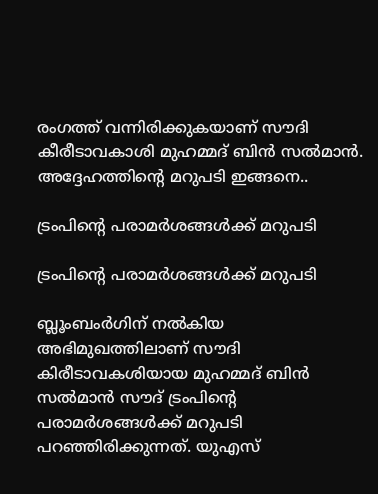രംഗത്ത് വന്നിരിക്കുകയാണ് സൗദി കീരീടാവകാശി മുഹമ്മദ് ബിന്‍ സല്‍മാന്‍. അദ്ദേഹത്തിന്റെ മറുപടി ഇങ്ങനെ..

ട്രംപിന്റെ പരാമര്‍ശങ്ങള്‍ക്ക് മറുപടി

ട്രംപിന്റെ പരാമര്‍ശങ്ങള്‍ക്ക് മറുപടി

ബ്ലൂംബംര്‍ഗിന് നല്‍കിയ അഭിമുഖത്തിലാണ് സൗദി കിരീടാവകശിയായ മുഹമ്മദ് ബിന്‍ സല്‍മാന്‍ സൗദ് ട്രംപിന്റെ പരാമര്‍ശങ്ങള്‍ക്ക് മറുപടി പറഞ്ഞിരിക്കുന്നത്. യുഎസ്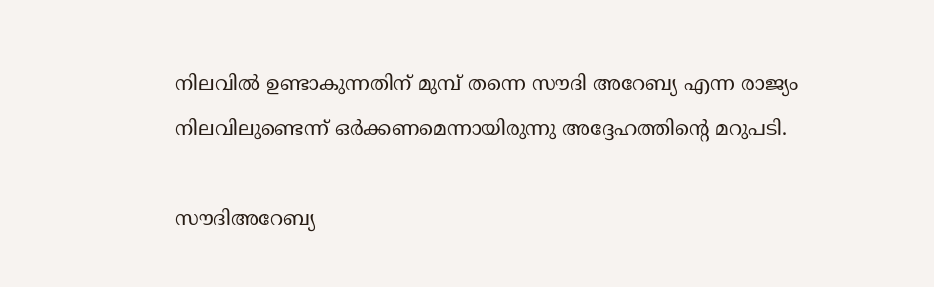നിലവില്‍ ഉണ്ടാകുന്നതിന് മുമ്പ് തന്നെ സൗദി അറേബ്യ എന്ന രാജ്യം നിലവിലുണ്ടെന്ന് ഒര്‍ക്കണമെന്നായിരുന്നു അദ്ദേഹത്തിന്റെ മറുപടി.

സൗദിഅറേബ്യ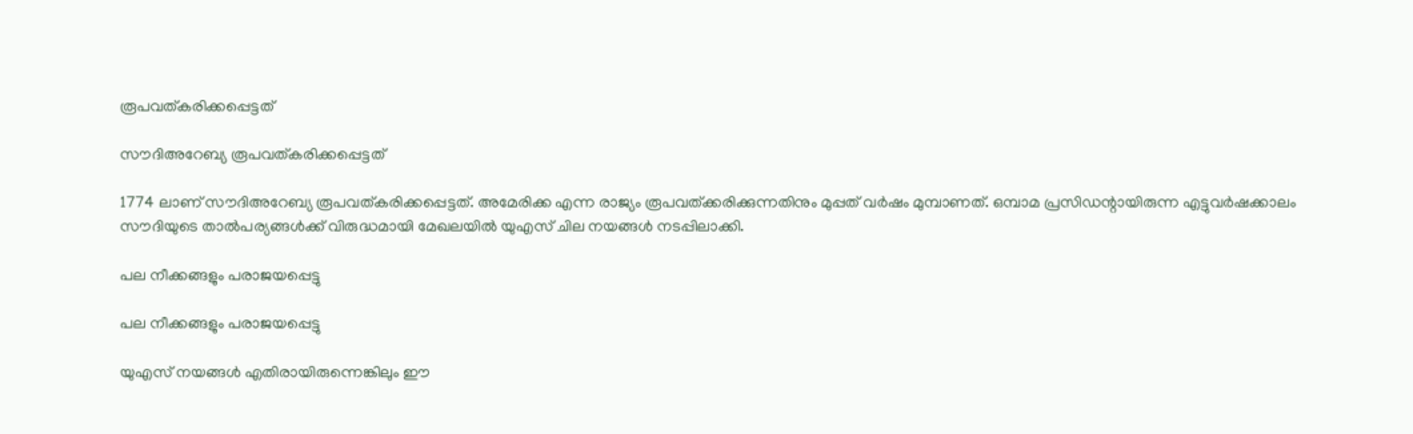രൂപവത്കരിക്കപ്പെട്ടത്

സൗദിഅറേബ്യ രൂപവത്കരിക്കപ്പെട്ടത്

1774 ലാണ് സൗദിഅറേബ്യ രൂപവത്കരിക്കപ്പെട്ടത്. അമേരിക്ക എന്ന രാജ്യം രൂപവത്ക്കരിക്കുന്നതിനും മുപ്പത് വര്‍ഷം മുമ്പാണത്. ഒമ്പാമ പ്രസിഡന്റായിരുന്ന എട്ടുവര്‍ഷക്കാലം സൗദിയുടെ താല്‍പര്യങ്ങള്‍ക്ക് വിരുദ്ധമായി മേഖലയില്‍ യുഎസ് ചില നയങ്ങള്‍ നടപ്പിലാക്കി.

പല നീക്കങ്ങളും പരാജയപ്പെട്ടു

പല നീക്കങ്ങളും പരാജയപ്പെട്ടു

യുഎസ് നയങ്ങള്‍ എതിരായിരുന്നെങ്കിലും ഈ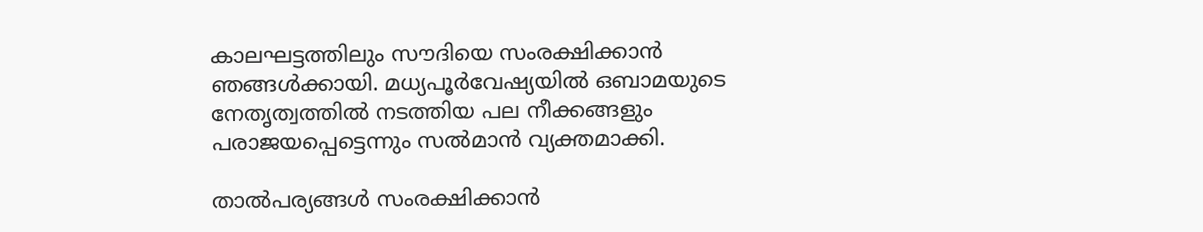കാലഘട്ടത്തിലും സൗദിയെ സംരക്ഷിക്കാന്‍ ഞങ്ങള്‍ക്കായി. മധ്യപൂര്‍വേഷ്യയില്‍ ഒബാമയുടെ നേതൃത്വത്തില്‍ നടത്തിയ പല നീക്കങ്ങളും പരാജയപ്പെട്ടെന്നും സല്‍മാന്‍ വ്യക്തമാക്കി.

താല്‍പര്യങ്ങള്‍ സംരക്ഷിക്കാന്‍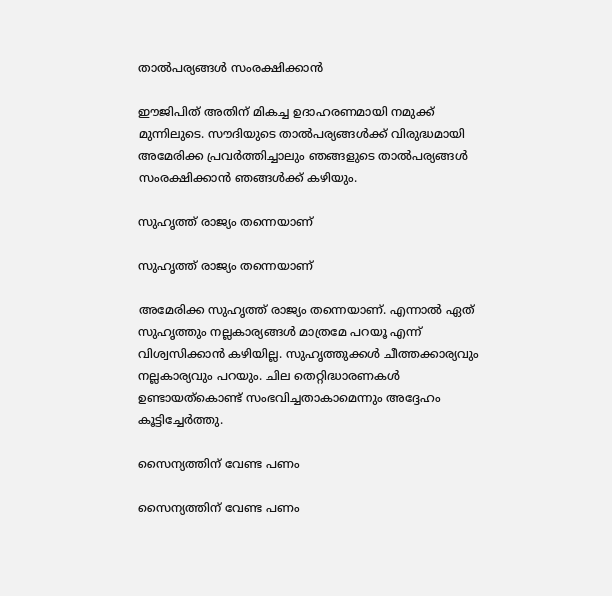താല്‍പര്യങ്ങള്‍ സംരക്ഷിക്കാന്‍

ഈജിപിത് അതിന് മികച്ച ഉദാഹരണമായി നമുക്ക് മുന്നിലുടെ. സൗദിയുടെ താല്‍പര്യങ്ങള്‍ക്ക് വിരുദ്ധമായി അമേരിക്ക പ്രവര്‍ത്തിച്ചാലും ഞങ്ങളുടെ താല്‍പര്യങ്ങള്‍ സംരക്ഷിക്കാന്‍ ഞങ്ങള്‍ക്ക് കഴിയും.

സുഹൃത്ത് രാജ്യം തന്നെയാണ്

സുഹൃത്ത് രാജ്യം തന്നെയാണ്

അമേരിക്ക സുഹൃത്ത് രാജ്യം തന്നെയാണ്. എന്നാല്‍ ഏത് സുഹൃത്തും നല്ലകാര്യങ്ങള്‍ മാത്രമേ പറയൂ എന്ന് വിശ്വസിക്കാന്‍ കഴിയില്ല. സുഹൃത്തുക്കള്‍ ചീത്തക്കാര്യവും നല്ലകാര്യവും പറയും. ചില തെറ്റിദ്ധാരണകള്‍ ഉണ്ടായത്‌കൊണ്ട് സംഭവിച്ചതാകാമെന്നും അദ്ദേഹം കൂട്ടിച്ചേര്‍ത്തു.

സൈന്യത്തിന് വേണ്ട പണം

സൈന്യത്തിന് വേണ്ട പണം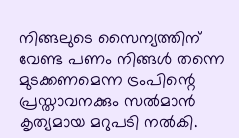നിങ്ങലുടെ സൈന്യത്തിന് വേണ്ട പണം നിങ്ങള്‍ തന്നെ മുടക്കണമെന്ന ട്രംപിന്റെ പ്രസ്താവനക്കും സല്‍മാന്‍ കൃത്യമായ മറുപടി നല്‍കി.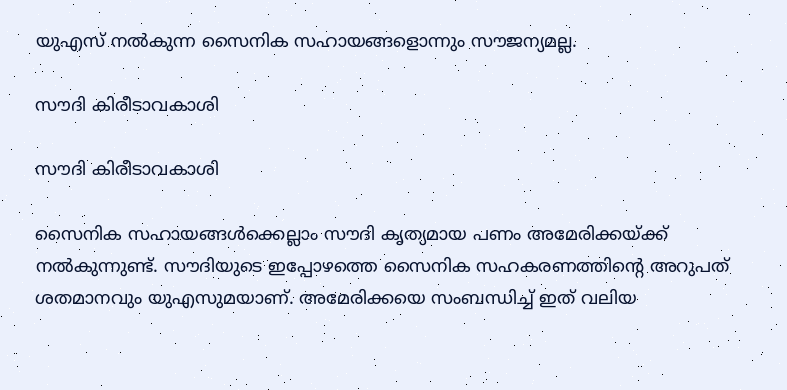യുഎസ് നല്‍കുന്ന സൈനിക സഹായങ്ങളൊന്നും സൗജന്യമല്ല.

സൗദി കിരീടാവകാശി

സൗദി കിരീടാവകാശി

സൈനിക സഹായങ്ങള്‍ക്കെല്ലാം സൗദി കൃത്യമായ പണം അമേരിക്കയ്ക്ക് നല്‍കുന്നുണ്ട്. സൗദിയുടെ ഇപ്പോഴത്തെ സൈനിക സഹകരണത്തിന്റെ അറുപത് ശതമാനവും യുഎസുമയാണ്. അമേരിക്കയെ സംബന്ധിച്ച് ഇത് വലിയ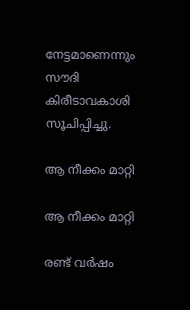നേട്ടമാണെന്നും സൗദി കിരീടാവകാശി സൂചിപ്പിച്ചു.

ആ നീക്കം മാറ്റി

ആ നീക്കം മാറ്റി

രണ്ട് വര്‍ഷം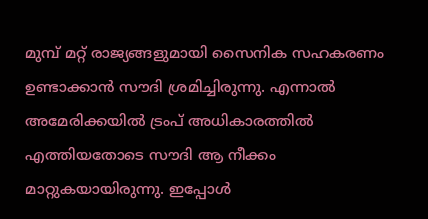മുമ്പ് മറ്റ് രാജ്യങ്ങളുമായി സൈനിക സഹകരണം ഉണ്ടാക്കാന്‍ സൗദി ശ്രമിച്ചിരുന്നു. എന്നാല്‍ അമേരിക്കയില്‍ ട്രംപ് അധികാരത്തില്‍ എത്തിയതോടെ സൗദി ആ നീക്കം മാറ്റുകയായിരുന്നു. ഇപ്പോള്‍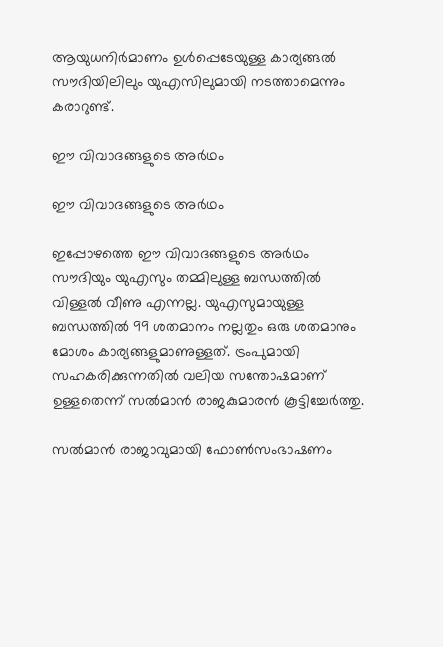ആയുധനിര്‍മാണം ഉള്‍പ്പെടേയുള്ള കാര്യങ്ങല്‍ സൗദിയിലിലും യുഎസിലുമായി നടത്താമെന്നും കരാറുണ്ട്.

ഈ വിവാദങ്ങളുടെ അര്‍ഥം

ഈ വിവാദങ്ങളുടെ അര്‍ഥം

ഇപ്പോഴത്തെ ഈ വിവാദങ്ങളുടെ അര്‍ഥം സൗദിയും യുഎസും തമ്മിലുള്ള ബന്ധത്തില്‍ വിള്ളല്‍ വീണു എന്നല്ല. യുഎസുമായുള്ള ബന്ധത്തില്‍ 99 ശതമാനം നല്ലതും ഒരു ശതമാനും മോശം കാര്യങ്ങളുമാണുള്ളത്. ട്രംപുമായി സഹകരിക്കുന്നതില്‍ വലിയ സന്തോഷമാണ് ഉള്ളതെന്ന് സല്‍മാന്‍ രാജകുമാരന്‍ കൂട്ടിച്ചേര്‍ത്തു.

സല്‍മാന്‍ രാജാവുമായി ഫോണ്‍സംഭാഷണം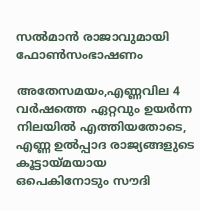സല്‍മാന്‍ രാജാവുമായി ഫോണ്‍സംഭാഷണം

അതേസമയം,എണ്ണവില 4 വര്‍ഷത്തെ ഏറ്റവും ഉയര്‍ന്ന നിലയില്‍ എത്തിയതോടെ, എണ്ണ ഉല്‍പ്പാദ രാജ്യങ്ങളുടെ കൂട്ടായ്മയായ ഒപെകിനോടും സൗദി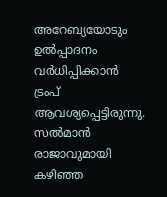അറേബ്യയോടും ഉല്‍പ്പാദനം വര്‍ധിപ്പിക്കാന്‍ ട്രംപ് ആവശ്യപ്പെട്ടിരുന്നു. സല്‍മാന്‍ രാജാവുമായി കഴിഞ്ഞ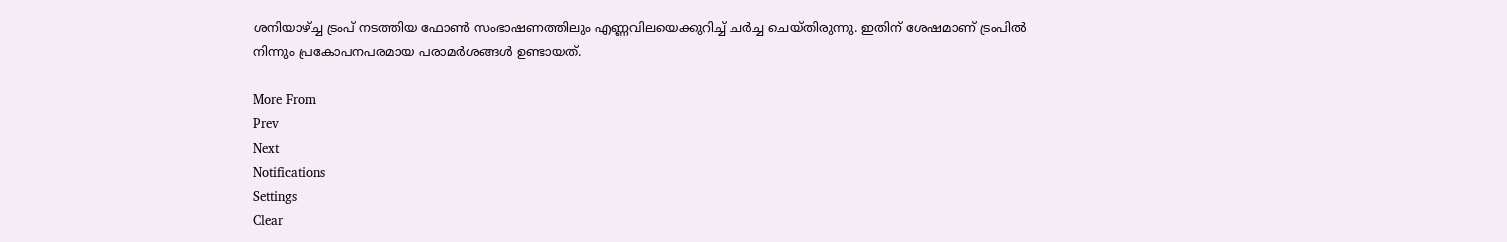ശനിയാഴ്ച്ച ട്രംപ് നടത്തിയ ഫോണ്‍ സംഭാഷണത്തിലും എണ്ണവിലയെക്കുറിച്ച് ചര്‍ച്ച ചെയ്തിരുന്നു. ഇതിന് ശേഷമാണ് ട്രംപില്‍ നിന്നും പ്രകോപനപരമായ പരാമര്‍ശങ്ങള്‍ ഉണ്ടായത്.

More From
Prev
Next
Notifications
Settings
Clear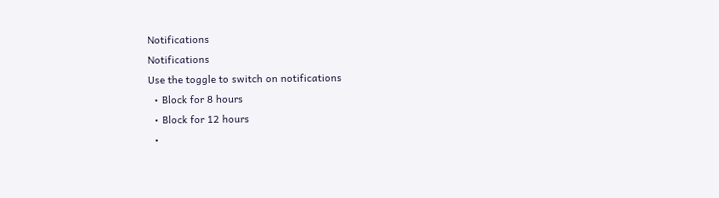Notifications
Notifications
Use the toggle to switch on notifications
  • Block for 8 hours
  • Block for 12 hours
  •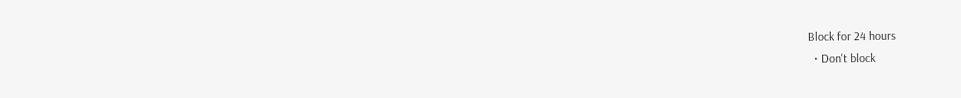Block for 24 hours
  • Don't block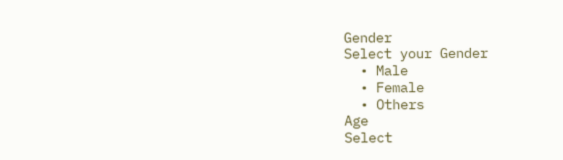Gender
Select your Gender
  • Male
  • Female
  • Others
Age
Select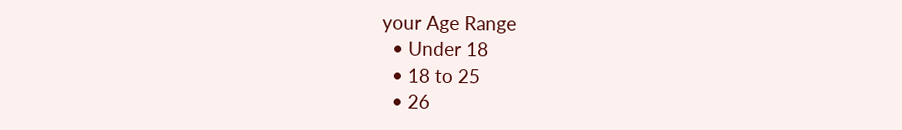your Age Range
  • Under 18
  • 18 to 25
  • 26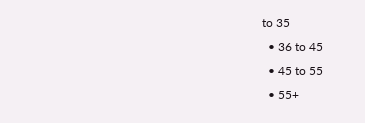to 35
  • 36 to 45
  • 45 to 55
  • 55+